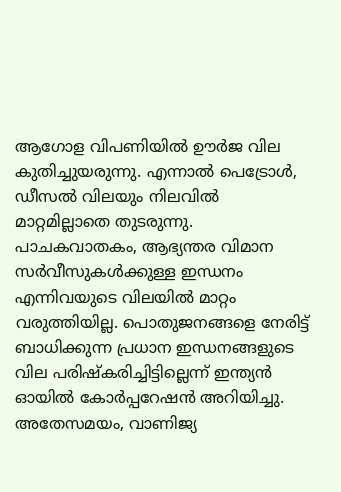ആഗോള വിപണിയിൽ ഊർജ വില കുതിച്ചുയരുന്നു. എന്നാൽ പെട്രോൾ, ഡീസൽ വിലയും നിലവിൽ മാറ്റമില്ലാതെ തുടരുന്നു. പാചകവാതകം, ആഭ്യന്തര വിമാന സർവീസുകൾക്കുള്ള ഇന്ധനം എന്നിവയുടെ വിലയിൽ മാറ്റം വരുത്തിയില്ല. പൊതുജനങ്ങളെ നേരിട്ട് ബാധിക്കുന്ന പ്രധാന ഇന്ധനങ്ങളുടെ വില പരിഷ്കരിച്ചിട്ടില്ലെന്ന് ഇന്ത്യൻ ഓയിൽ കോർപ്പറേഷൻ അറിയിച്ചു.
അതേസമയം, വാണിജ്യ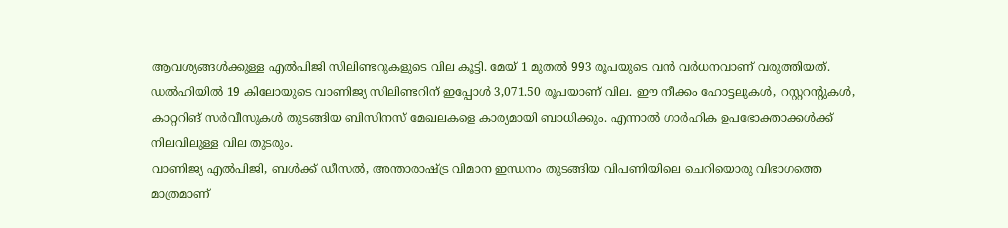ആവശ്യങ്ങൾക്കുള്ള എൽപിജി സിലിണ്ടറുകളുടെ വില കൂട്ടി. മേയ് 1 മുതൽ 993 രൂപയുടെ വൻ വർധനവാണ് വരുത്തിയത്. ഡൽഹിയിൽ 19 കിലോയുടെ വാണിജ്യ സിലിണ്ടറിന് ഇപ്പോൾ 3,071.50 രൂപയാണ് വില. ഈ നീക്കം ഹോട്ടലുകൾ, റസ്റ്ററന്റുകൾ, കാറ്ററിങ് സർവീസുകൾ തുടങ്ങിയ ബിസിനസ് മേഖലകളെ കാര്യമായി ബാധിക്കും. എന്നാൽ ഗാർഹിക ഉപഭോക്താക്കൾക്ക് നിലവിലുള്ള വില തുടരും.
വാണിജ്യ എൽപിജി, ബൾക്ക് ഡീസൽ, അന്താരാഷ്ട്ര വിമാന ഇന്ധനം തുടങ്ങിയ വിപണിയിലെ ചെറിയൊരു വിഭാഗത്തെ മാത്രമാണ്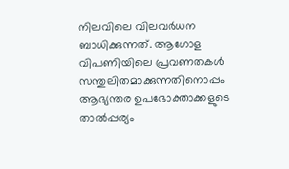നിലവിലെ വിലവർധന ബാധിക്കുന്നത്. ആഗോള വിപണിയിലെ പ്രവണതകൾ സന്തുലിതമാക്കുന്നതിനൊപ്പം ആഭ്യന്തര ഉപഭോക്താക്കളുടെ താൽപ്പര്യം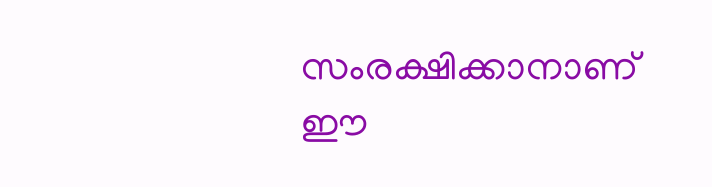സംരക്ഷിക്കാനാണ് ഈ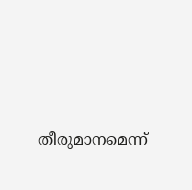തീരുമാനമെന്ന്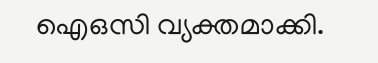ഐഒസി വ്യക്തമാക്കി.